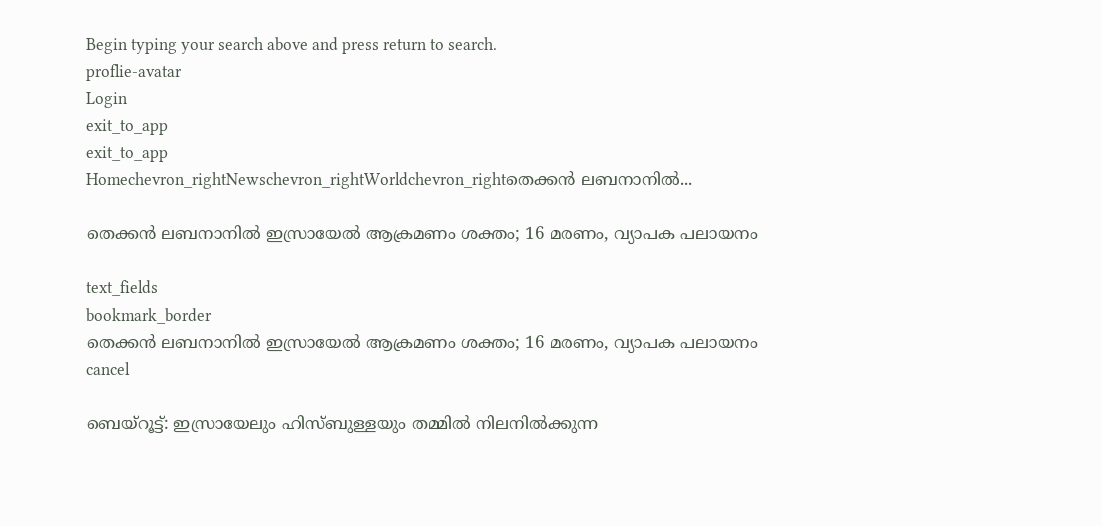Begin typing your search above and press return to search.
proflie-avatar
Login
exit_to_app
exit_to_app
Homechevron_rightNewschevron_rightWorldchevron_rightതെക്കൻ ലബനാനിൽ...

തെക്കൻ ലബനാനിൽ ഇസ്രായേൽ ആക്രമണം ശക്തം; 16 മരണം, വ്യാപക പലായനം

text_fields
bookmark_border
തെക്കൻ ലബനാനിൽ ഇസ്രായേൽ ആക്രമണം ശക്തം; 16 മരണം, വ്യാപക പലായനം
cancel

ബെയ്റൂട്ട്: ഇസ്രായേലും ഹിസ്ബുള്ളയും തമ്മിൽ നിലനിൽക്കുന്ന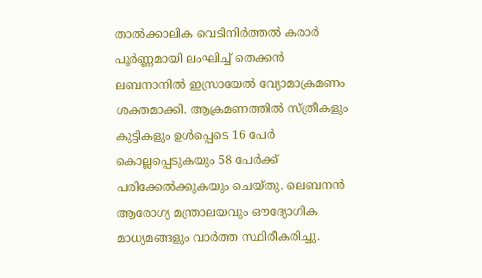താൽക്കാലിക വെടിനിർത്തൽ കരാർ പൂർണ്ണമായി ലംഘിച്ച് തെക്കൻ ലബനാനിൽ ഇസ്രായേൽ വ്യോമാക്രമണം ശക്തമാക്കി. ആക്രമണത്തിൽ സ്ത്രീകളും കുട്ടികളും ഉൾപ്പെടെ 16 പേർ കൊല്ലപ്പെടുകയും 58 പേർക്ക് പരിക്കേൽക്കുകയും ചെയ്തു. ലെബനൻ ആരോഗ്യ മന്ത്രാലയവും ഔദ്യോഗിക മാധ്യമങ്ങളും വാർത്ത സ്ഥിരീകരിച്ചു.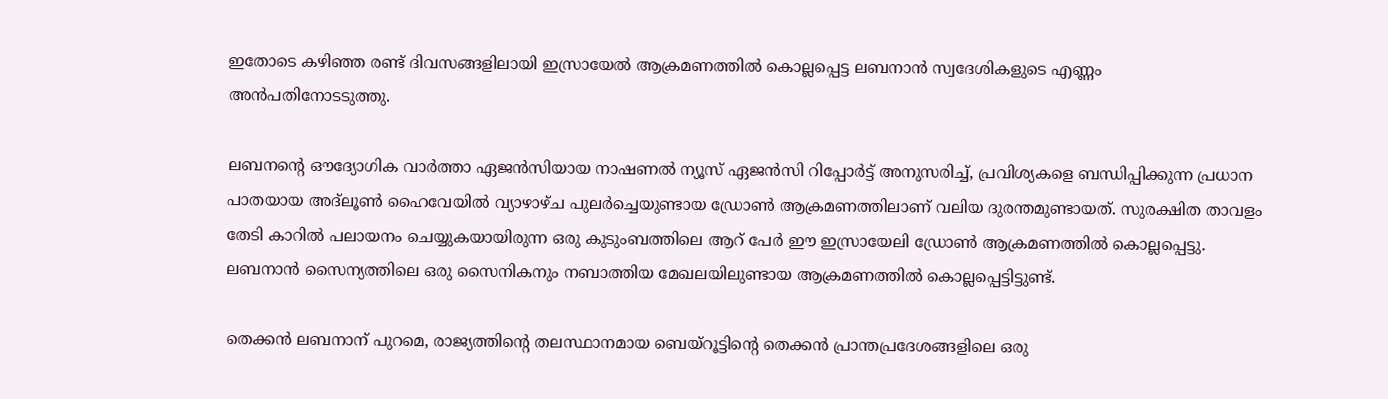ഇതോടെ കഴിഞ്ഞ രണ്ട് ദിവസങ്ങളിലായി ഇസ്രായേൽ ആക്രമണത്തിൽ കൊല്ലപ്പെട്ട ലബനാൻ സ്വദേശികളുടെ എണ്ണം അൻപതിനോടടുത്തു.

ലബനന്റെ ഔദ്യോഗിക വാർത്താ ഏജൻസിയായ നാഷണൽ ന്യൂസ് ഏജൻസി റിപ്പോർട്ട് അനുസരിച്ച്, പ്രവിശ്യകളെ ബന്ധിപ്പിക്കുന്ന പ്രധാന പാതയായ അദ്‌ലൂൺ ഹൈവേയിൽ വ്യാഴാഴ്ച പുലർച്ചെയുണ്ടായ ഡ്രോൺ ആക്രമണത്തിലാണ് വലിയ ദുരന്തമുണ്ടായത്. സുരക്ഷിത താവളം തേടി കാറിൽ പലായനം ചെയ്യുകയായിരുന്ന ഒരു കുടുംബത്തിലെ ആറ് പേർ ഈ ഇസ്രായേലി ഡ്രോൺ ആക്രമണത്തിൽ കൊല്ലപ്പെട്ടു. ലബനാൻ സൈന്യത്തിലെ ഒരു സൈനികനും നബാത്തിയ മേഖലയിലുണ്ടായ ആക്രമണത്തിൽ കൊല്ലപ്പെട്ടിട്ടുണ്ട്.

തെക്കൻ ലബനാന് പുറമെ, രാജ്യത്തിന്റെ തലസ്ഥാനമായ ബെയ്റൂട്ടിന്റെ തെക്കൻ പ്രാന്തപ്രദേശങ്ങളിലെ ഒരു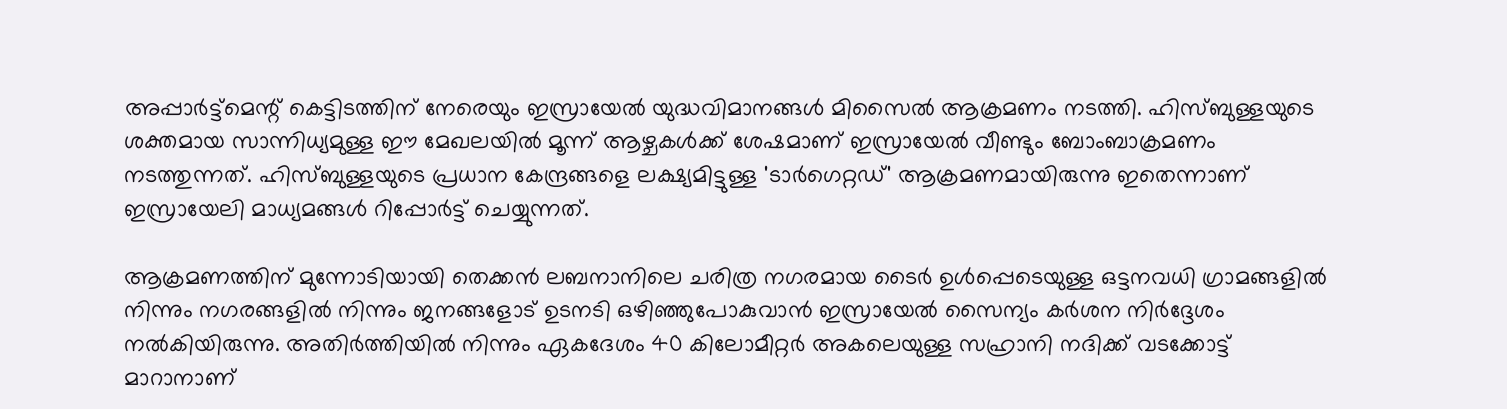അപ്പാർട്ട്മെന്റ് കെട്ടിടത്തിന് നേരെയും ഇസ്രായേൽ യുദ്ധവിമാനങ്ങൾ മിസൈൽ ആക്രമണം നടത്തി. ഹിസ്ബുള്ളയുടെ ശക്തമായ സാന്നിധ്യമുള്ള ഈ മേഖലയിൽ മൂന്ന് ആഴ്ചകൾക്ക് ശേഷമാണ് ഇസ്രായേൽ വീണ്ടും ബോംബാക്രമണം നടത്തുന്നത്. ഹിസ്ബുള്ളയുടെ പ്രധാന കേന്ദ്രങ്ങളെ ലക്ഷ്യമിട്ടുള്ള 'ടാർഗെറ്റഡ്' ആക്രമണമായിരുന്നു ഇതെന്നാണ് ഇസ്രായേലി മാധ്യമങ്ങൾ റിപ്പോർട്ട് ചെയ്യുന്നത്.

ആക്രമണത്തിന് മുന്നോടിയായി തെക്കൻ ലബനാനിലെ ചരിത്ര നഗരമായ ടൈർ ഉൾപ്പെടെയുള്ള ഒട്ടനവധി ഗ്രാമങ്ങളിൽ നിന്നും നഗരങ്ങളിൽ നിന്നും ജനങ്ങളോട് ഉടനടി ഒഴിഞ്ഞുപോകുവാൻ ഇസ്രായേൽ സൈന്യം കർശന നിർദ്ദേശം നൽകിയിരുന്നു. അതിർത്തിയിൽ നിന്നും ഏകദേശം 40 കിലോമീറ്റർ അകലെയുള്ള സഹ്രാനി നദിക്ക് വടക്കോട്ട് മാറാനാണ്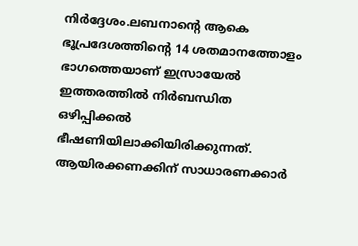നിർദ്ദേശം.ലബനാന്റെ ആകെ ഭൂപ്രദേശത്തിന്റെ 14 ശതമാനത്തോളം ഭാഗത്തെയാണ് ഇസ്രായേൽ ഇത്തരത്തിൽ നിർബന്ധിത ഒഴിപ്പിക്കൽ ഭീഷണിയിലാക്കിയിരിക്കുന്നത്. ആയിരക്കണക്കിന് സാധാരണക്കാർ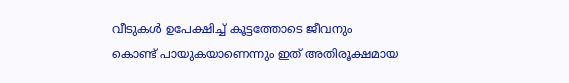വീടുകൾ ഉപേക്ഷിച്ച് കൂട്ടത്തോടെ ജീവനും കൊണ്ട് പായുകയാണെന്നും ഇത് അതിരൂക്ഷമായ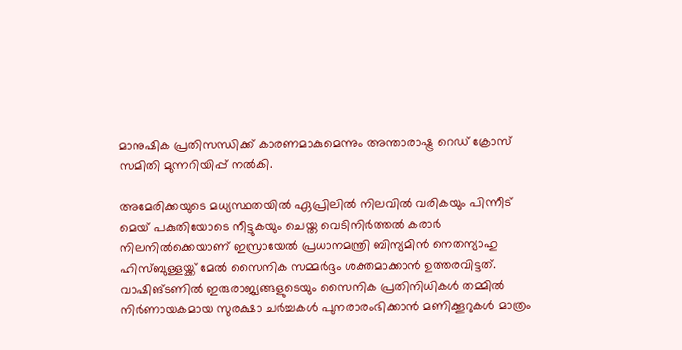മാനുഷിക പ്രതിസന്ധിക്ക് കാരണമാകുമെന്നും അന്താരാഷ്ട്ര റെഡ് ക്രോസ് സമിതി മുന്നറിയിപ്പ് നൽകി.

അമേരിക്കയുടെ മധ്യസ്ഥതയിൽ ഏപ്രിലിൽ നിലവിൽ വരികയും പിന്നീട് മെയ് പകുതിയോടെ നീട്ടുകയും ചെയ്ത വെടിനിർത്തൽ കരാർ നിലനിൽക്കെയാണ് ഇസ്രായേൽ പ്രധാനമന്ത്രി ബിന്യമിൻ നെതന്യാഹു ഹിസ്ബുള്ളയ്ക്ക് മേൽ സൈനിക സമ്മർദ്ദം ശക്തമാക്കാൻ ഉത്തരവിട്ടത്. വാഷിങ്ടണിൽ ഇരുരാജ്യങ്ങളുടെയും സൈനിക പ്രതിനിധികൾ തമ്മിൽ നിർണായകമായ സുരക്ഷാ ചർച്ചകൾ പുനരാരംഭിക്കാൻ മണിക്കൂറുകൾ മാത്രം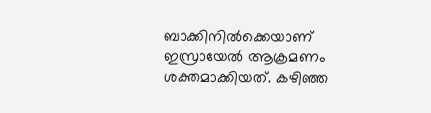ബാക്കിനിൽക്കെയാണ് ഇസ്രായേൽ ആക്രമണം ശക്തമാക്കിയത്. കഴിഞ്ഞ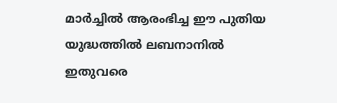മാർച്ചിൽ ആരംഭിച്ച ഈ പുതിയ യുദ്ധത്തിൽ ലബനാനിൽ ഇതുവരെ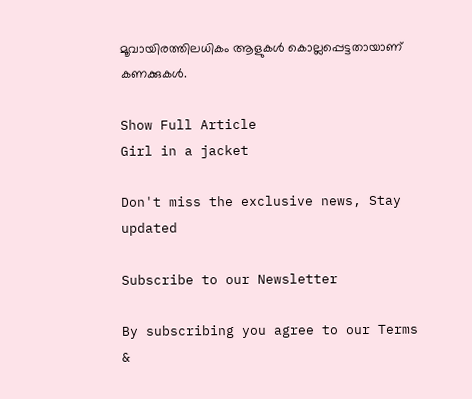മൂവായിരത്തിലധികം ആളുകൾ കൊല്ലപ്പെട്ടതായാണ് കണക്കുകൾ.

Show Full Article
Girl in a jacket

Don't miss the exclusive news, Stay updated

Subscribe to our Newsletter

By subscribing you agree to our Terms &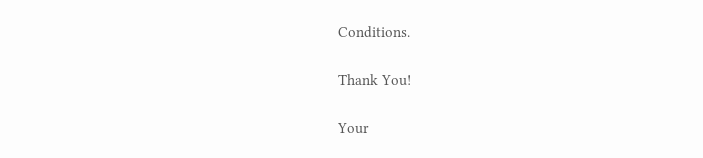Conditions.

Thank You!

Your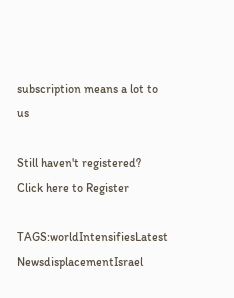subscription means a lot to us

Still haven't registered? Click here to Register

TAGS:worldIntensifiesLatest NewsdisplacementIsrael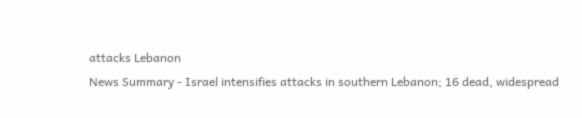attacks Lebanon
News Summary - Israel intensifies attacks in southern Lebanon; 16 dead, widespread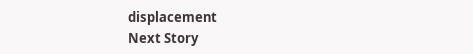displacement
Next Story